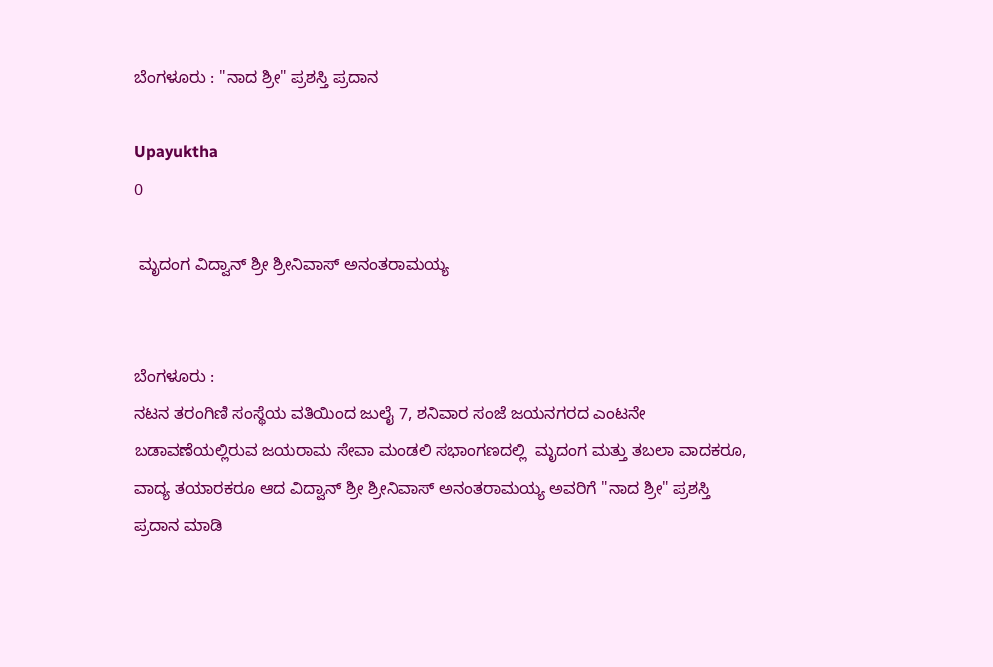ಬೆಂಗಳೂರು : "ನಾದ ಶ್ರೀ" ಪ್ರಶಸ್ತಿ ಪ್ರದಾನ

Upayuktha
0

 ಮೃದಂಗ ವಿದ್ವಾನ್ ಶ್ರೀ ಶ್ರೀನಿವಾಸ್ ಅನಂತರಾಮಯ್ಯ


ಬೆಂಗಳೂರು :
ನಟನ ತರಂಗಿಣಿ ಸಂಸ್ಥೆಯ ವತಿಯಿಂದ ಜುಲೈ 7, ಶನಿವಾರ ಸಂಜೆ ಜಯನಗರದ ಎಂಟನೇ ಬಡಾವಣೆಯಲ್ಲಿರುವ ಜಯರಾಮ ಸೇವಾ ಮಂಡಲಿ ಸಭಾಂಗಣದಲ್ಲಿ  ಮೃದಂಗ ಮತ್ತು ತಬಲಾ ವಾದಕರೂ, ವಾದ್ಯ ತಯಾರಕರೂ ಆದ ವಿದ್ವಾನ್ ಶ್ರೀ ಶ್ರೀನಿವಾಸ್ ಅನಂತರಾಮಯ್ಯ ಅವರಿಗೆ "ನಾದ ಶ್ರೀ" ಪ್ರಶಸ್ತಿ ಪ್ರದಾನ ಮಾಡಿ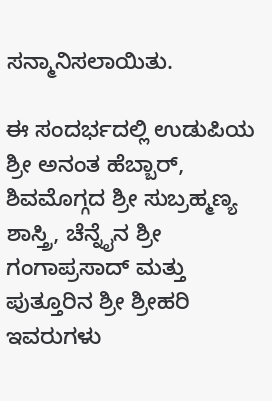ಸನ್ಮಾನಿಸಲಾಯಿತು.

ಈ ಸಂದರ್ಭದಲ್ಲಿ ಉಡುಪಿಯ ಶ್ರೀ ಅನಂತ ಹೆಬ್ಬಾರ್, ಶಿವಮೊಗ್ಗದ ಶ್ರೀ ಸುಬ್ರಹ್ಮಣ್ಯ ಶಾಸ್ತ್ರಿ, ಚೆನ್ನೈನ ಶ್ರೀ ಗಂಗಾಪ್ರಸಾದ್ ಮತ್ತು ಪುತ್ತೂರಿನ ಶ್ರೀ ಶ್ರೀಹರಿ ಇವರುಗಳು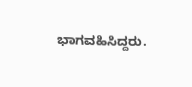ಭಾಗವಹಿಸಿದ್ದರು.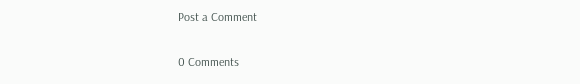Post a Comment

0 Comments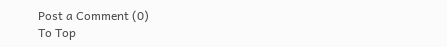Post a Comment (0)
To Top